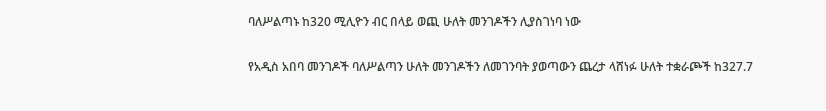ባለሥልጣኑ ከ320 ሚሊዮን ብር በላይ ወጪ ሁለት መንገዶችን ሊያስገነባ ነው

የአዲስ አበባ መንገዶች ባለሥልጣን ሁለት መንገዶችን ለመገንባት ያወጣውን ጨረታ ላሸነፉ ሁለት ተቋራጮች ከ327.7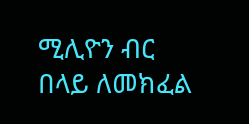ሚሊዮን ብር በላይ ለመክፈል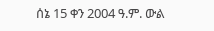ሰኔ 15 ቀን 2004 ዓ.ም. ውል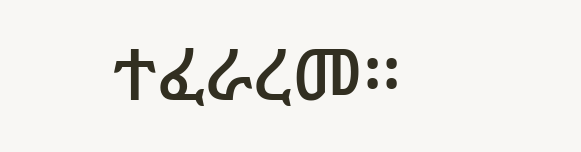ተፈራረመ፡፡